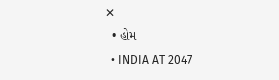✕
  • હોમ
  • INDIA AT 2047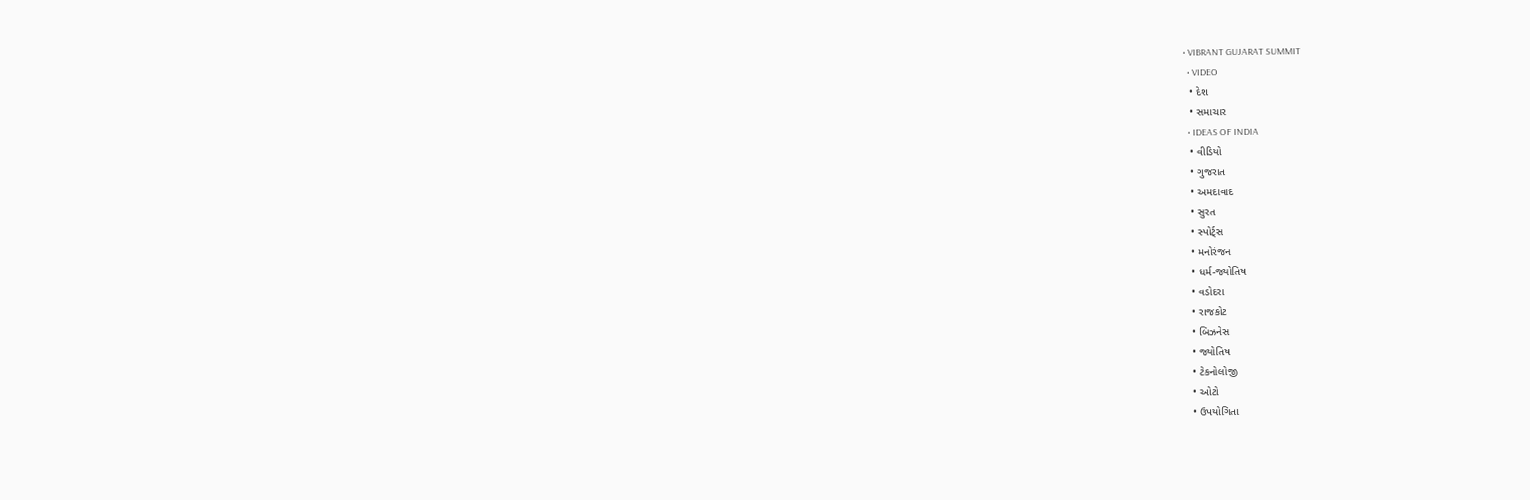• VIBRANT GUJARAT SUMMIT
  • VIDEO
  • દેશ
  • સમાચાર
  • IDEAS OF INDIA
  • વીડિયો
  • ગુજરાત
  • અમદાવાદ
  • સુરત
  • સ્પોર્ટ્સ
  • મનોરંજન
  • ધર્મ-જ્યોતિષ
  • વડોદરા
  • રાજકોટ
  • બિઝનેસ
  • જ્યોતિષ
  • ટેકનોલોજી
  • ઓટો
  • ઉપયોગિતા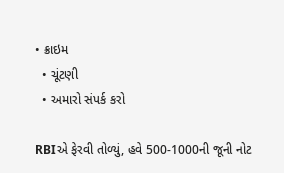• ક્રાઇમ
  • ચૂંટણી
  • અમારો સંપર્ક કરો

RBIએ ફેરવી તોળ્યું, હવે 500-1000ની જૂની નોટ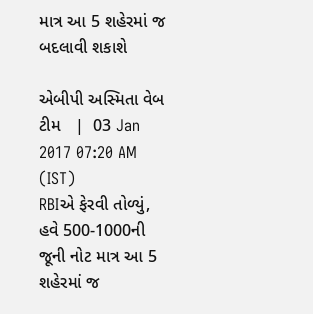માત્ર આ 5 શહેરમાં જ બદલાવી શકાશે

એબીપી અસ્મિતા વેબ ટીમ   |  03 Jan 2017 07:20 AM (IST)
RBIએ ફેરવી તોળ્યું, હવે 500-1000ની જૂની નોટ માત્ર આ 5 શહેરમાં જ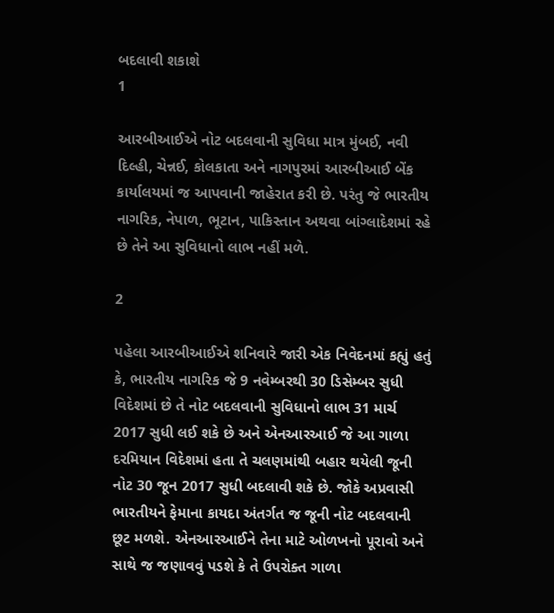બદલાવી શકાશે
1

આરબીઆઈએ નોટ બદલવાની સુવિધા માત્ર મુંબઈ, નવી દિલ્હી, ચેન્નઈ, કોલકાતા અને નાગપુરમાં આરબીઆઈ બેંક કાર્યાલયમાં જ આપવાની જાહેરાત કરી છે. પરંતુ જે ભારતીય નાગરિક, નેપાળ, ભૂટાન, પાકિસ્તાન અથવા બાંગ્લાદેશમાં રહે છે તેને આ સુવિધાનો લાભ નહીં મળે.

2

પહેલા આરબીઆઈએ શનિવારે જારી એક નિવેદનમાં કહ્યું હતું કે, ભારતીય નાગરિક જે 9 નવેમ્બરથી 30 ડિસેમ્બર સુધી વિદેશમાં છે તે નોટ બદલવાની સુવિધાનો લાભ 31 માર્ચ 2017 સુધી લઈ શકે છે અને એનઆરઆઈ જે આ ગાળા દરમિયાન વિદેશમાં હતા તે ચલણમાંથી બહાર થયેલી જૂની નોટ 30 જૂન 2017 સુધી બદલાવી શકે છે. જોકે અપ્રવાસી ભારતીયને ફેમાના કાયદા અંતર્ગત જ જૂની નોટ બદલવાની છૂટ મળશે. એનઆરઆઈને તેના માટે ઓળખનો પૂરાવો અને સાથે જ જણાવવું પડશે કે તે ઉપરોક્ત ગાળા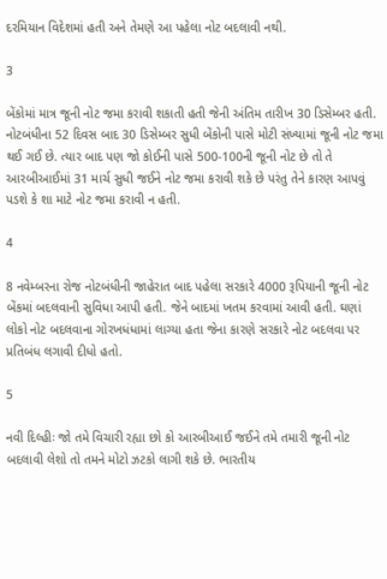દરમિયાન વિદેશમાં હતી અને તેમણે આ પહેલા નોટ બદલાવી નથી.

3

બેંકોમાં માત્ર જૂની નોટ જમા કરાવી શકાતી હતી જેની અંતિમ તારીખ 30 ડિસેમ્બર હતી. નોટબંધીના 52 દિવસ બાદ 30 ડિસેમ્બર સુધી બેંકોની પાસે મોટી સંખ્યામાં જૂની નોટ જમા થઈ ગઈ છે. ત્યાર બાદ પણ જો કોઈની પાસે 500-100ની જૂની નોટ છે તો તે આરબીઆઈમાં 31 માર્ચ સુધી જઈને નોટ જમા કરાવી શકે છે પરંતુ તેને કારણ આપવું પડશે કે શા માટે નોટ જમા કરાવી ન હતી.

4

8 નવેમ્બરના રોજ નોટબંધીની જાહેરાત બાદ પહેલા સરકારે 4000 રૂપિયાની જૂની નોટ બેંકમાં બદલવાની સુવિધા આપી હતી. જેને બાદમાં ખતમ કરવામાં આવી હતી. ઘણાં લોકો નોટ બદલવાના ગોરખધંધામાં લાગ્યા હતા જેના કારણે સરકારે નોટ બદલવા પર પ્રતિબંધ લગાવી દીધો હતો.

5

નવી દિલ્હીઃ જો તમે વિચારી રહ્યા છો કો આરબીઆઈ જઈને તમે તમારી જૂની નોટ બદલાવી લેશો તો તમને મોટો ઝટકો લાગી શકે છે. ભારતીય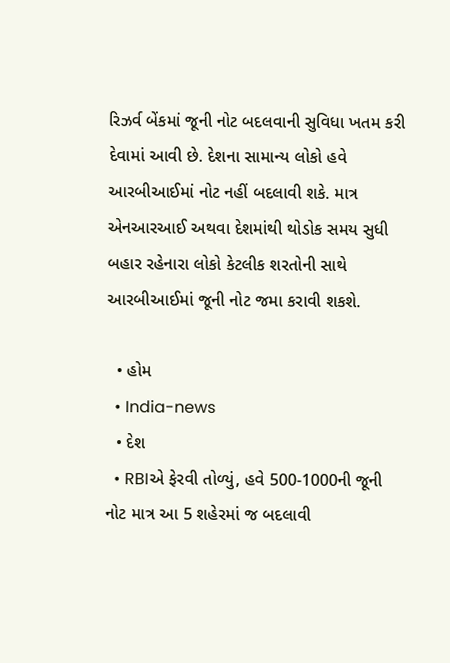રિઝર્વ બેંકમાં જૂની નોટ બદલવાની સુવિધા ખતમ કરી દેવામાં આવી છે. દેશના સામાન્ય લોકો હવે આરબીઆઈમાં નોટ નહીં બદલાવી શકે. માત્ર એનઆરઆઈ અથવા દેશમાંથી થોડોક સમય સુધી બહાર રહેનારા લોકો કેટલીક શરતોની સાથે આરબીઆઈમાં જૂની નોટ જમા કરાવી શકશે.

  • હોમ
  • India-news
  • દેશ
  • RBIએ ફેરવી તોળ્યું, હવે 500-1000ની જૂની નોટ માત્ર આ 5 શહેરમાં જ બદલાવી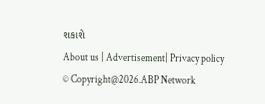શકાશે
About us | Advertisement| Privacy policy
© Copyright@2026.ABP Network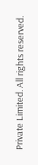Private Limited. All rights reserved.